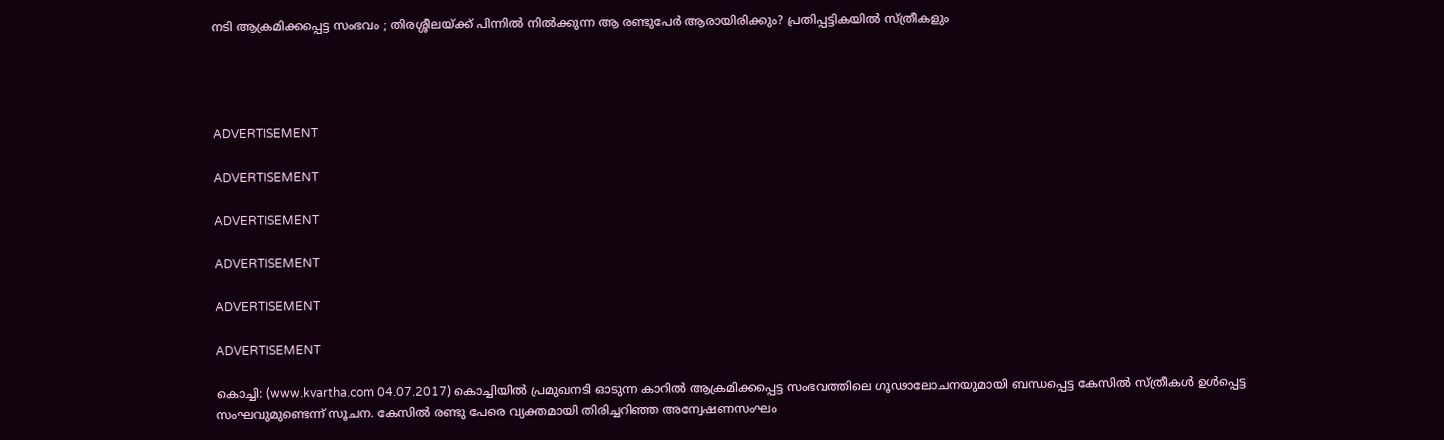നടി ആക്രമിക്കപ്പെട്ട സംഭവം ; തിരശ്ശീലയ്ക്ക് പിന്നില്‍ നില്‍ക്കുന്ന ആ രണ്ടുപേര്‍ ആരായിരിക്കും? പ്രതിപ്പട്ടികയില്‍ സ്ത്രീകളും




ADVERTISEMENT

ADVERTISEMENT

ADVERTISEMENT

ADVERTISEMENT

ADVERTISEMENT

ADVERTISEMENT

കൊച്ചി: (www.kvartha.com 04.07.2017) കൊച്ചിയില്‍ പ്രമുഖനടി ഓടുന്ന കാറില്‍ ആക്രമിക്കപ്പെട്ട സംഭവത്തിലെ ഗൂഢാലോചനയുമായി ബന്ധപ്പെട്ട കേസില്‍ സ്ത്രീകള്‍ ഉള്‍പ്പെട്ട സംഘവുമുണ്ടെന്ന് സൂചന. കേസില്‍ രണ്ടു പേരെ വ്യക്തമായി തിരിച്ചറിഞ്ഞ അന്വേഷണസംഘം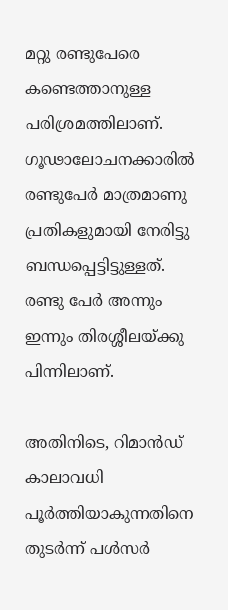മറ്റു രണ്ടുപേരെ കണ്ടെത്താനുള്ള പരിശ്രമത്തിലാണ്. ഗൂഢാലോചനക്കാരില്‍ രണ്ടുപേര്‍ മാത്രമാണു പ്രതികളുമായി നേരിട്ടു ബന്ധപ്പെട്ടിട്ടുള്ളത്. രണ്ടു പേര്‍ അന്നും ഇന്നും തിരശ്ശീലയ്ക്കു പിന്നിലാണ്.

അതിനിടെ, റിമാന്‍ഡ് കാലാവധി പൂര്‍ത്തിയാകുന്നതിനെ തുടര്‍ന്ന് പള്‍സര്‍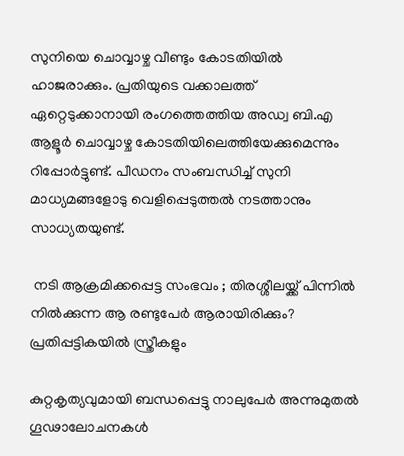സുനിയെ ചൊവ്വാഴ്ച വീണ്ടും കോടതിയില്‍ ഹാജരാക്കും. പ്രതിയുടെ വക്കാലത്ത് ഏറ്റെടുക്കാനായി രംഗത്തെത്തിയ അഡ്വ ബി.എ ആളൂര്‍ ചൊവ്വാഴ്ച കോടതിയിലെത്തിയേക്കുമെന്നും റിപ്പോര്‍ട്ടുണ്ട്. പീഡനം സംബന്ധിച്ച് സുനി മാധ്യമങ്ങളോടു വെളിപ്പെടുത്തല്‍ നടത്താനും സാധ്യതയുണ്ട്.

 നടി ആക്രമിക്കപ്പെട്ട സംഭവം ; തിരശ്ശീലയ്ക്ക് പിന്നില്‍ നില്‍ക്കുന്ന ആ രണ്ടുപേര്‍ ആരായിരിക്കും? പ്രതിപ്പട്ടികയില്‍ സ്ത്രീകളും

കുറ്റകൃത്യവുമായി ബന്ധപ്പെട്ടു നാലുപേര്‍ അന്നുമുതല്‍ ഗൂഢാലോചനകള്‍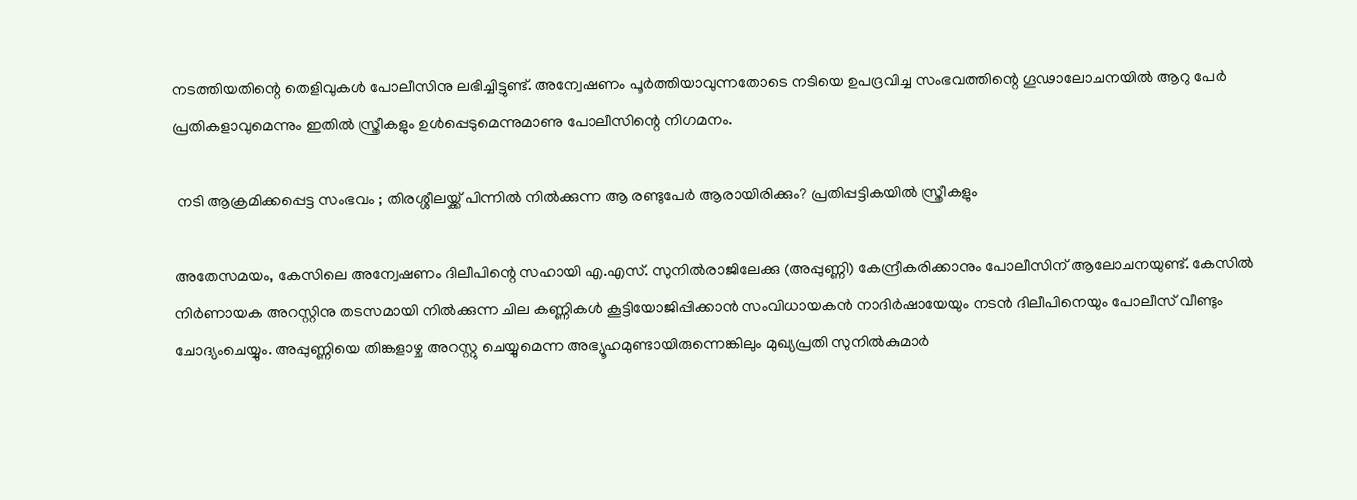നടത്തിയതിന്റെ തെളിവുകള്‍ പോലീസിനു ലഭിച്ചിട്ടുണ്ട്. അന്വേഷണം പൂര്‍ത്തിയാവുന്നതോടെ നടിയെ ഉപദ്രവിച്ച സംഭവത്തിന്റെ ഗൂഢാലോചനയില്‍ ആറു പേര്‍ പ്രതികളാവുമെന്നും ഇതില്‍ സ്ത്രീകളും ഉള്‍പ്പെടുമെന്നുമാണു പോലീസിന്റെ നിഗമനം.

 നടി ആക്രമിക്കപ്പെട്ട സംഭവം ; തിരശ്ശീലയ്ക്ക് പിന്നില്‍ നില്‍ക്കുന്ന ആ രണ്ടുപേര്‍ ആരായിരിക്കും? പ്രതിപ്പട്ടികയില്‍ സ്ത്രീകളും

അതേസമയം, കേസിലെ അന്വേഷണം ദിലീപിന്റെ സഹായി എ.എസ്. സുനില്‍രാജിലേക്കു (അപ്പുണ്ണി) കേന്ദ്രീകരിക്കാനും പോലീസിന് ആലോചനയുണ്ട്. കേസില്‍ നിര്‍ണായക അറസ്റ്റിനു തടസമായി നില്‍ക്കുന്ന ചില കണ്ണികള്‍ കൂട്ടിയോജിപ്പിക്കാന്‍ സംവിധായകന്‍ നാദിര്‍ഷായേയും നടന്‍ ദിലീപിനെയും പോലീസ് വീണ്ടും ചോദ്യംചെയ്യും. അപ്പുണ്ണിയെ തിങ്കളാഴ്ച അറസ്റ്റു ചെയ്യുമെന്ന അഭ്യൂഹമുണ്ടായിരുന്നെങ്കിലും മുഖ്യപ്രതി സുനില്‍കുമാര്‍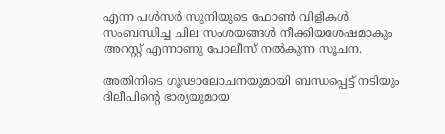എന്ന പള്‍സര്‍ സുനിയുടെ ഫോണ്‍ വിളികള്‍ സംബന്ധിച്ച ചില സംശയങ്ങള്‍ നീക്കിയശേഷമാകും അറസ്റ്റ് എന്നാണു പോലീസ് നല്‍കുന്ന സൂചന.

അതിനിടെ ഗൂഢാലോചനയുമായി ബന്ധപ്പെട്ട് നടിയും ദിലീപിന്റെ ഭാര്യയുമായ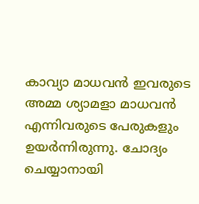കാവ്യാ മാധവന്‍ ഇവരുടെ അമ്മ ശ്യാമളാ മാധവന്‍ എന്നിവരുടെ പേരുകളും ഉയര്‍ന്നിരുന്നു. ചോദ്യം ചെയ്യാനായി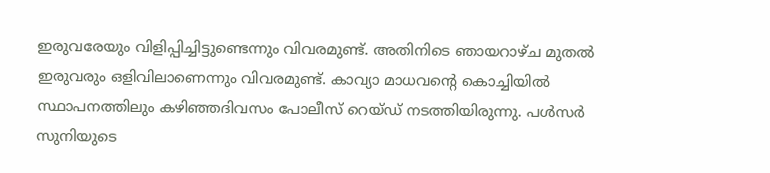ഇരുവരേയും വിളിപ്പിച്ചിട്ടുണ്ടെന്നും വിവരമുണ്ട്. അതിനിടെ ഞായറാഴ്ച മുതല്‍ ഇരുവരും ഒളിവിലാണെന്നും വിവരമുണ്ട്. കാവ്യാ മാധവന്റെ കൊച്ചിയില്‍ സ്ഥാപനത്തിലും കഴിഞ്ഞദിവസം പോലീസ് റെയ്ഡ് നടത്തിയിരുന്നു. പള്‍സര്‍ സുനിയുടെ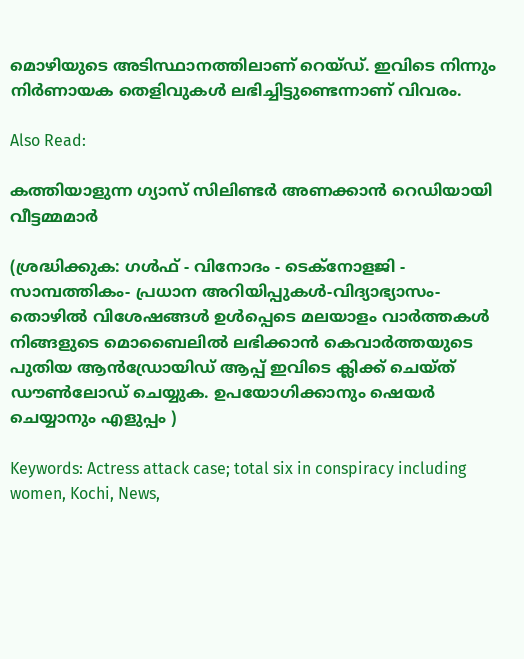മൊഴിയുടെ അടിസ്ഥാനത്തിലാണ് റെയ്ഡ്. ഇവിടെ നിന്നും നിര്‍ണായക തെളിവുകള്‍ ലഭിച്ചിട്ടുണ്ടെന്നാണ് വിവരം.

Also Read:

കത്തിയാളുന്ന ഗ്യാസ് സിലിണ്ടര്‍ അണക്കാന്‍ റെഡിയായി വീട്ടമ്മമാര്‍

(ശ്രദ്ധിക്കുക: ഗൾഫ് - വിനോദം - ടെക്നോളജി - സാമ്പത്തികം- പ്രധാന അറിയിപ്പുകൾ-വിദ്യാഭ്യാസം-തൊഴിൽ വിശേഷങ്ങൾ ഉൾപ്പെടെ മലയാളം വാർത്തകൾ നിങ്ങളുടെ മൊബൈലിൽ ലഭിക്കാൻ കെവാർത്തയുടെ പുതിയ ആൻഡ്രോയിഡ് ആപ്പ് ഇവിടെ ക്ലിക്ക് ചെയ്ത് ഡൗൺലോഡ് ചെയ്യുക. ഉപയോഗിക്കാനും ഷെയർ ചെയ്യാനും എളുപ്പം )

Keywords: Actress attack case; total six in conspiracy including women, Kochi, News,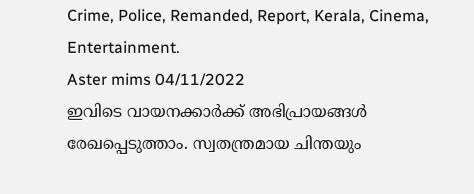Crime, Police, Remanded, Report, Kerala, Cinema, Entertainment.
Aster mims 04/11/2022
ഇവിടെ വായനക്കാർക്ക് അഭിപ്രായങ്ങൾ രേഖപ്പെടുത്താം. സ്വതന്ത്രമായ ചിന്തയും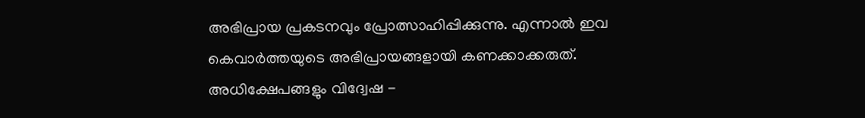അഭിപ്രായ പ്രകടനവും പ്രോത്സാഹിപ്പിക്കുന്നു. എന്നാൽ ഇവ കെവാർത്തയുടെ അഭിപ്രായങ്ങളായി കണക്കാക്കരുത്. അധിക്ഷേപങ്ങളും വിദ്വേഷ -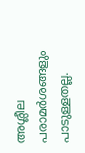അശ്ലീല പരാമർശങ്ങളും പാടുള്ളതല്ല.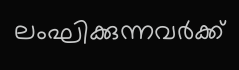ലംഘിക്കുന്നവർക്ക്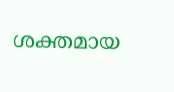ശക്തമായ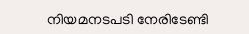നിയമനടപടി നേരിടേണ്ടി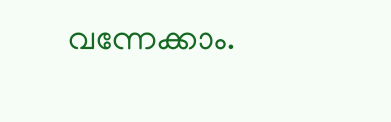വന്നേക്കാം.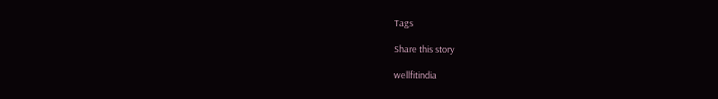Tags

Share this story

wellfitindia